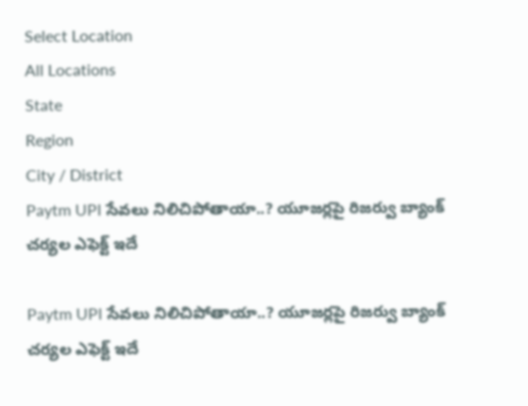Select Location
All Locations
State
Region
City / District
Paytm UPI సేవలు నిలిచిపోతాయా..? యూజర్లపై రిజర్వు బ్యాంక్ చర్యల ఎఫెక్ట్ ఇదే

Paytm UPI సేవలు నిలిచిపోతాయా..? యూజర్లపై రిజర్వు బ్యాంక్ చర్యల ఎఫెక్ట్ ఇదే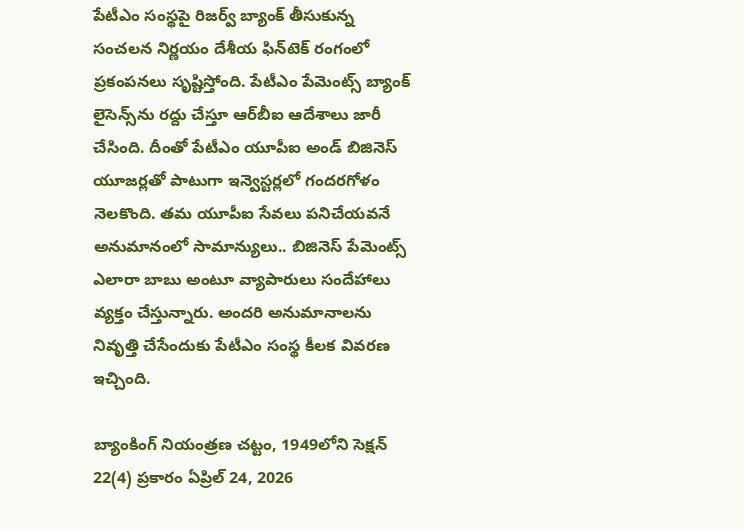పేటీఎం సంస్థపై రిజర్వ్ బ్యాంక్ తీసుకున్న సంచలన నిర్ణయం దేశీయ ఫిన్‌టెక్ రంగంలో ప్రకంపనలు సృష్టిస్తోంది. పేటీఎం పేమెంట్స్ బ్యాంక్ లైసెన్స్‌ను రద్దు చేస్తూ ఆర్‌బీఐ ఆదేశాలు జారీ చేసింది. దీంతో పేటీఎం యూపీఐ అండ్ బిజినెస్ యూజర్లతో పాటుగా ఇన్వెస్టర్లలో గందరగోళం నెలకొంది. తమ యూపీఐ సేవలు పనిచేయవనే అనుమానంలో సామాన్యులు.. బిజినెస్ పేమెంట్స్ ఎలారా బాబు అంటూ వ్యాపారులు సందేహాలు వ్యక్తం చేస్తున్నారు. అందరి అనుమానాలను నివృత్తి చేసేందుకు పేటీఎం సంస్థ కీలక వివరణ ఇచ్చింది.

బ్యాంకింగ్ నియంత్రణ చట్టం, 1949లోని సెక్షన్ 22(4) ప్రకారం ఏప్రిల్ 24, 2026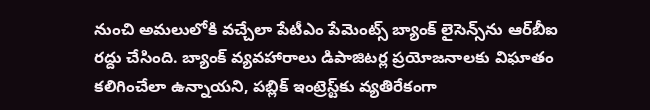నుంచి అమలులోకి వచ్చేలా పేటీఎం పేమెంట్స్ బ్యాంక్ లైసెన్స్‌ను ఆర్‌బీఐ రద్దు చేసింది. బ్యాంక్ వ్యవహారాలు డిపాజిటర్ల ప్రయోజనాలకు విఘాతం కలిగించేలా ఉన్నాయని, పబ్లిక్ ఇంట్రెస్ట్‌కు వ్యతిరేకంగా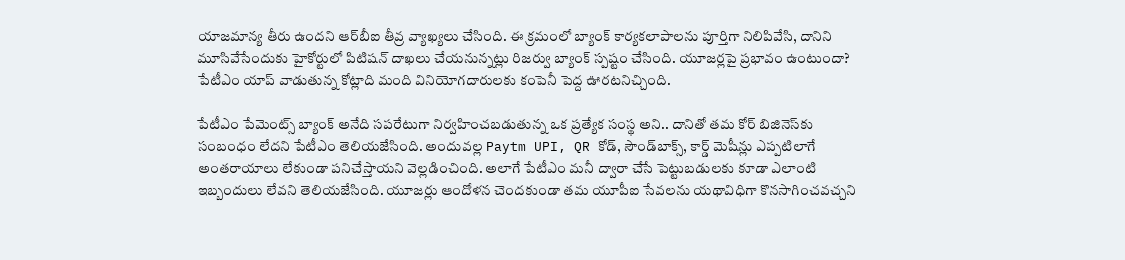యాజమాన్య తీరు ఉందని ఆర్‌బీఐ తీవ్ర వ్యాఖ్యలు చేసింది. ఈ క్రమంలో బ్యాంక్ కార్యకలాపాలను పూర్తిగా నిలిపివేసి, దానిని మూసివేసేందుకు హైకోర్టులో పిటిషన్ దాఖలు చేయనున్నట్లు రిజర్వు బ్యాంక్ స్పష్టం చేసింది. యూజర్లపై ప్రభావం ఉంటుందా? పేటీఎం యాప్ వాడుతున్న కోట్లాది మంది వినియోగదారులకు కంపెనీ పెద్ద ఊరటనిచ్చింది.

పేటీఎం పేమెంట్స్ బ్యాంక్ అనేది సపరేటుగా నిర్వహించబడుతున్న ఒక ప్రత్యేక సంస్థ అని.. దానితో తమ కోర్ బిజినెస్‌కు సంబంధం లేదని పేటీఎం తెలియజేసింది. అందువల్ల Paytm UPI, QR కోడ్, సౌండ్‌బాక్స్, కార్డ్ మెషీన్లు ఎప్పటిలాగే అంతరాయాలు లేకుండా పనిచేస్తాయని వెల్లడించింది. అలాగే పేటీఎం మనీ ద్వారా చేసే పెట్టుబడులకు కూడా ఎలాంటి ఇబ్బందులు లేవని తెలియజేసింది. యూజర్లు ఆందోళన చెందకుండా తమ యూపీఐ సేవలను యథావిధిగా కొనసాగించవచ్చని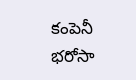కంపెనీ భరోసా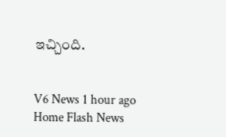ఇచ్చింది.


V6 News 1 hour ago
Home Flash News